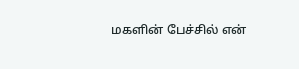மகளின் பேச்சில் என்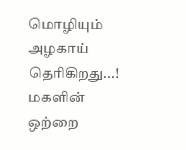மொழியும் அழகாய் தெரிகிறது...!
மகளின் ஒற்றை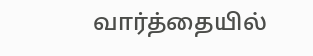வார்த்தையில்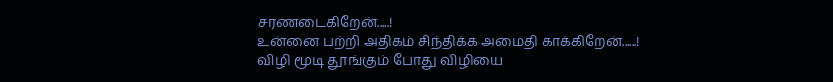சரணடைகிறேன்.....!
உன்னை பற்றி அதிகம் சிந்திக்க அமைதி காக்கிறேன்......!
விழி மூடி தூங்கும் போது விழியை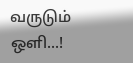வருடும் ஒளி...!